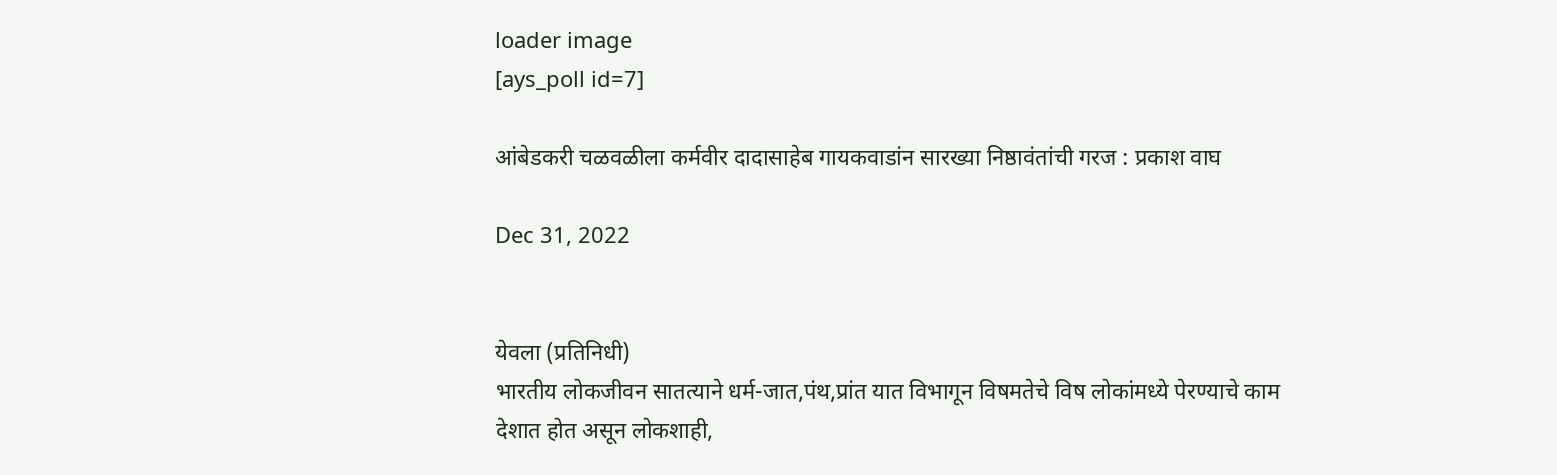loader image
[ays_poll id=7]

आंबेडकरी चळवळीला कर्मवीर दादासाहेब गायकवाडांन सारख्या निष्ठावंतांची गरज : प्रकाश वाघ

Dec 31, 2022


येवला (प्रतिनिधी)
भारतीय लोकजीवन सातत्याने धर्म-जात,पंथ,प्रांत यात विभागून विषमतेचे विष लोकांमध्ये पेरण्याचे काम देशात होत असून लोकशाही,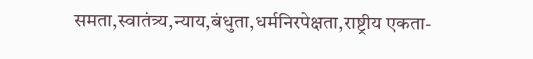समता,स्वातंत्र्य,न्याय,बंधुता,धर्मनिरपेक्षता,राष्ट्रीय एकता-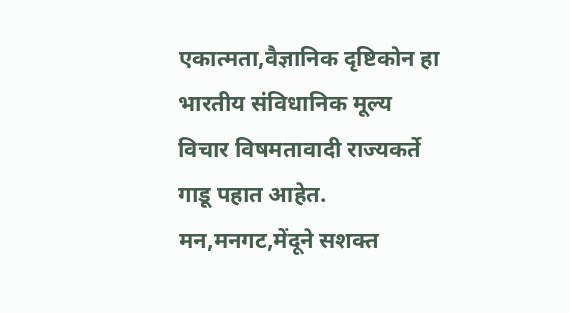एकात्मता,वैज्ञानिक दृष्टिकोन हा भारतीय संविधानिक मूल्य विचार विषमतावादी राज्यकर्ते गाडू पहात आहेत. मन,मनगट,मेंदूने सशक्त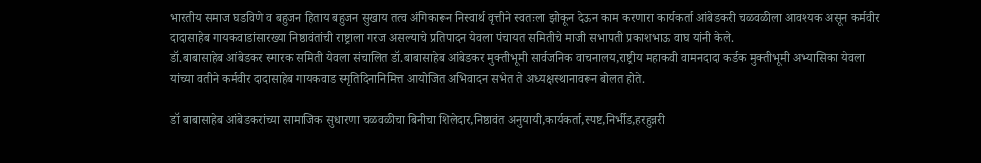भारतीय समाज घडविणे व बहुजन हिताय बहुजन सुखाय तत्व अंगिकारून निस्वार्थ वृत्तीने स्वतःला झोकून देऊन काम करणारा कार्यकर्ता आंबेडकरी चळवळीला आवश्यक असून कर्मवीर दादासाहेब गायकवाडांसारख्या निष्ठावंतांची राष्ट्राला गरज असल्याचे प्रतिपादन येवला पंचायत समितीचे माजी सभापती प्रकाशभाऊ वाघ यांनी केले.
डॉ.बाबासाहेब आंबेडकर स्मारक समिती येवला संचालित डॉ.बाबासाहेब आंबेडकर मुक्तीभूमी सार्वजनिक वाचनालय,राष्ट्रीय महाकवी वामनदादा कर्डक मुक्तीभूमी अभ्यासिका येवला यांच्या वतीने कर्मवीर दादासाहेब गायकवाड स्मृतिदिनानिमित्त आयोजित अभिवादन सभेत ते अध्यक्षस्थानावरून बोलत होते.

डॉ बाबासाहेब आंबेडकरांच्या सामाजिक सुधारणा चळवळीचा बिनीचा शिलेदार,निष्ठावंत अनुयायी,कार्यकर्ता,स्पष्ट,निर्भीड,हरहुन्नरी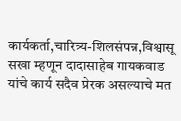कार्यकर्ता,चारित्र्य-शिलसंपन्न,विश्वासू सखा म्हणून दादासाहेब गायकवाड यांचे कार्य सदैव प्रेरक असल्याचे मत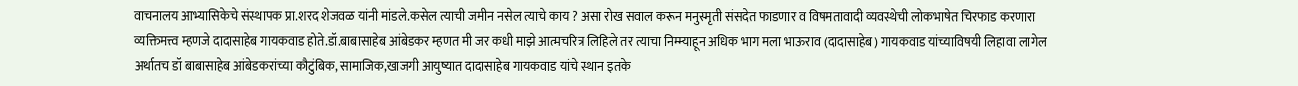वाचनालय आभ्यासिकेचे संस्थापक प्रा.शरद शेजवळ यांनी मांडले.कसेल त्याची जमीन नसेल त्याचे काय ? असा रोख सवाल करून मनुस्मृती संसदेत फाडणार व विषमतावादी व्यवस्थेची लोकभाषेत चिरफाड करणारा व्यक्तिमत्त्व म्हणजे दादासाहेब गायकवाड होते.डॉ.बाबासाहेब आंबेडकर म्हणत मी जर कधी माझे आत्मचरित्र लिहिले तर त्याचा निम्म्याहून अधिक भाग मला भाऊराव (दादासाहेब) गायकवाड यांच्याविषयी लिहावा लागेल अर्थातच डॉ बाबासाहेब आंबेडकरांच्या कौटुंबिक, सामाजिक,खाजगी आयुष्यात दादासाहेब गायकवाड यांचे स्थान इतके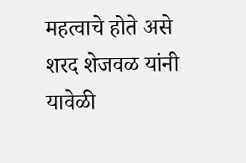महत्वाचे होते असे शरद शेजवळ यांनी यावेळी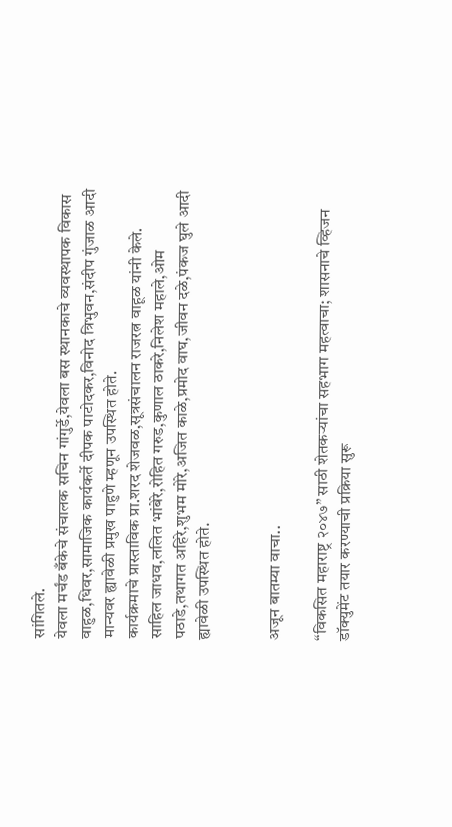सांगितले.
येवला मर्चंड बँकेचे संचालक सचिन गांगुर्डे,येवला बस स्थानकाचे व्यवस्थापक विकास वाहुळ,धिवर,सामाजिक कार्यकर्ते दीपक पाटोदकर,विनोद त्रिभुवन,संदीप गुंजाळ आदी मान्यवर ह्यावेळी प्रमुख पाहुणे म्हणून उपस्थित होते.
कार्यक्रमाचे प्रास्ताविक प्रा.शरद शेजवळ,सूत्रसंचालन राजरत्न वाहूळ यांनी केले.
साहिल जाधव,ललित भांबेरे,रोहित गरुड,कुणाल ठाकरे,निलेश महाले,ओम पठाडे,तथागत अहिरे,शुभम मोरे,अजित काळे,प्रमोद वाघ,जीवन दळे,पंकज घुले आदी ह्यावेळी उपस्थित होते.


अजून बातम्या वाचा..

“विकसित महाराष्ट्र २०४७” साठी शेतकऱ्यांचा सहभाग महत्वाचा; शासनाचे व्हिजन डॉक्युमेंट तयार करण्याची प्रक्रिया सुरू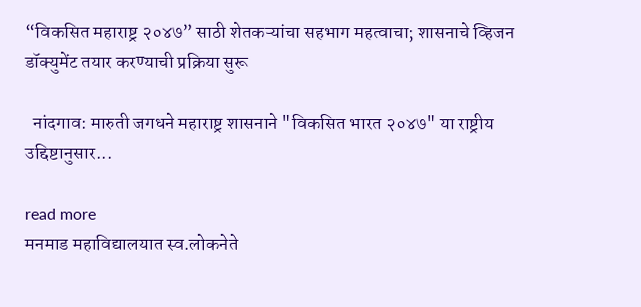“विकसित महाराष्ट्र २०४७” साठी शेतकऱ्यांचा सहभाग महत्वाचा; शासनाचे व्हिजन डॉक्युमेंट तयार करण्याची प्रक्रिया सुरू

  नांदगाव: मारुती जगधने महाराष्ट्र शासनाने "विकसित भारत २०४७" या राष्ट्रीय उद्दिष्टानुसार...

read more
मनमाड महाविद्यालयात स्व.लोकनेते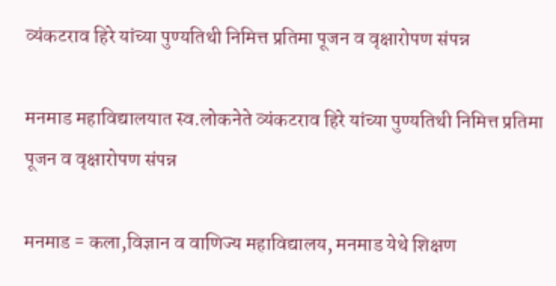व्यंकटराव हिरे यांच्या पुण्यतिथी निमित्त प्रतिमा पूजन व वृक्षारोपण संपन्न

मनमाड महाविद्यालयात स्व.लोकनेते व्यंकटराव हिरे यांच्या पुण्यतिथी निमित्त प्रतिमा पूजन व वृक्षारोपण संपन्न

मनमाड = कला,विज्ञान व वाणिज्य महाविद्यालय, मनमाड येथे शिक्षण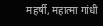महर्षी, महात्मा गांधी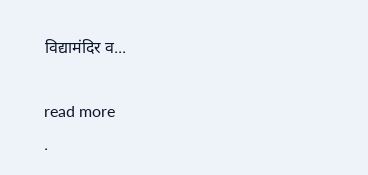विद्यामंदिर व...

read more
.